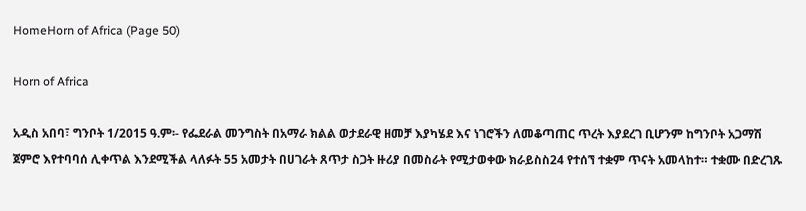HomeHorn of Africa (Page 50)

Horn of Africa

አዲስ አበባ፣ ግንቦት 1/2015 ዓ.ም፡- የፌደራል መንግስት በአማራ ክልል ወታደራዊ ዘመቻ እያካሄደ እና ነገሮችን ለመቆጣጠር ጥረት እያደረገ ቢሆንም ከግንቦት አጋማሽ ጀምሮ እየተባባሰ ሊቀጥል እንደሚችል ላለፉት 55 አመታት በሀገራት ጸጥታ ስጋት ዙሪያ በመስራት የሚታወቀው ክራይስስ24 የተሰኘ ተቋም ጥናት አመላከተ። ተቋሙ በድረገጹ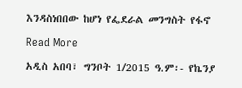እንዳስነበበው ከሆነ የፌደራል መንግስት የፋኖ

Read More

አዲስ አበባ፣ ግንቦት 1/2015 ዓ.ም፡- የኬንያ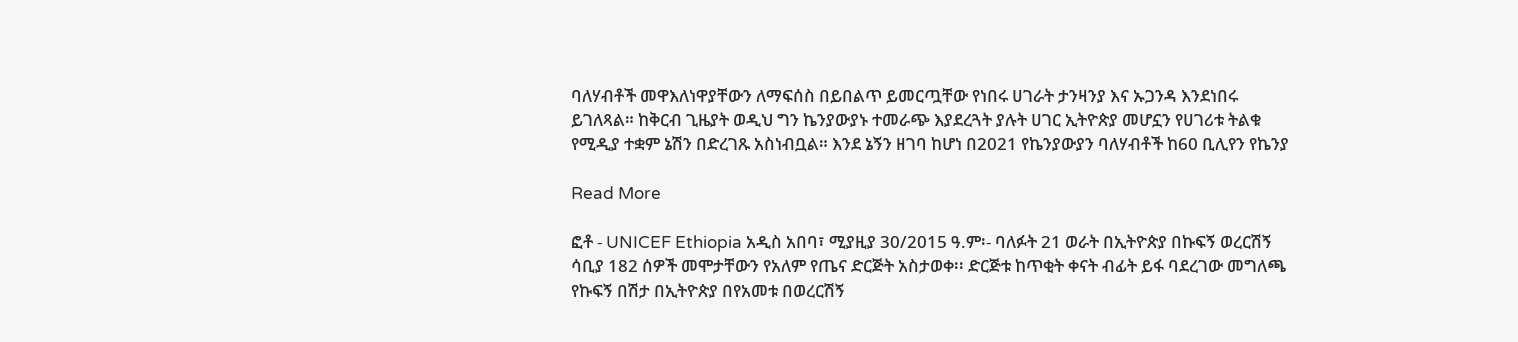ባለሃብቶች መዋእለነዋያቸውን ለማፍሰስ በይበልጥ ይመርጧቸው የነበሩ ሀገራት ታንዛንያ እና ኡጋንዳ እንደነበሩ ይገለጻል። ከቅርብ ጊዜያት ወዲህ ግን ኬንያውያኑ ተመራጭ እያደረጓት ያሉት ሀገር ኢትዮጵያ መሆኗን የሀገሪቱ ትልቁ የሚዲያ ተቋም ኔሽን በድረገጹ አስነብቧል። እንደ ኔኝን ዘገባ ከሆነ በ2021 የኬንያውያን ባለሃብቶች ከ60 ቢሊየን የኬንያ

Read More

ፎቶ - UNICEF Ethiopia አዲስ አበባ፣ ሚያዚያ 30/2015 ዓ.ም፡- ባለፉት 21 ወራት በኢትዮጵያ በኩፍኝ ወረርሽኝ ሳቢያ 182 ሰዎች መሞታቸውን የአለም የጤና ድርጅት አስታወቀ፡፡ ድርጅቱ ከጥቂት ቀናት ብፊት ይፋ ባደረገው መግለጫ የኩፍኝ በሽታ በኢትዮጵያ በየአመቱ በወረርሽኝ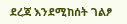ደረጃ እንደሚከሰት ገልፆ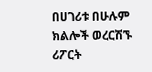በሀገሪቱ በሁሉም ክልሎች ወረርሽኙ ሪፖርት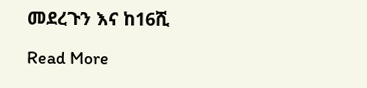መደረጉን እና ከ16ሺ

Read More